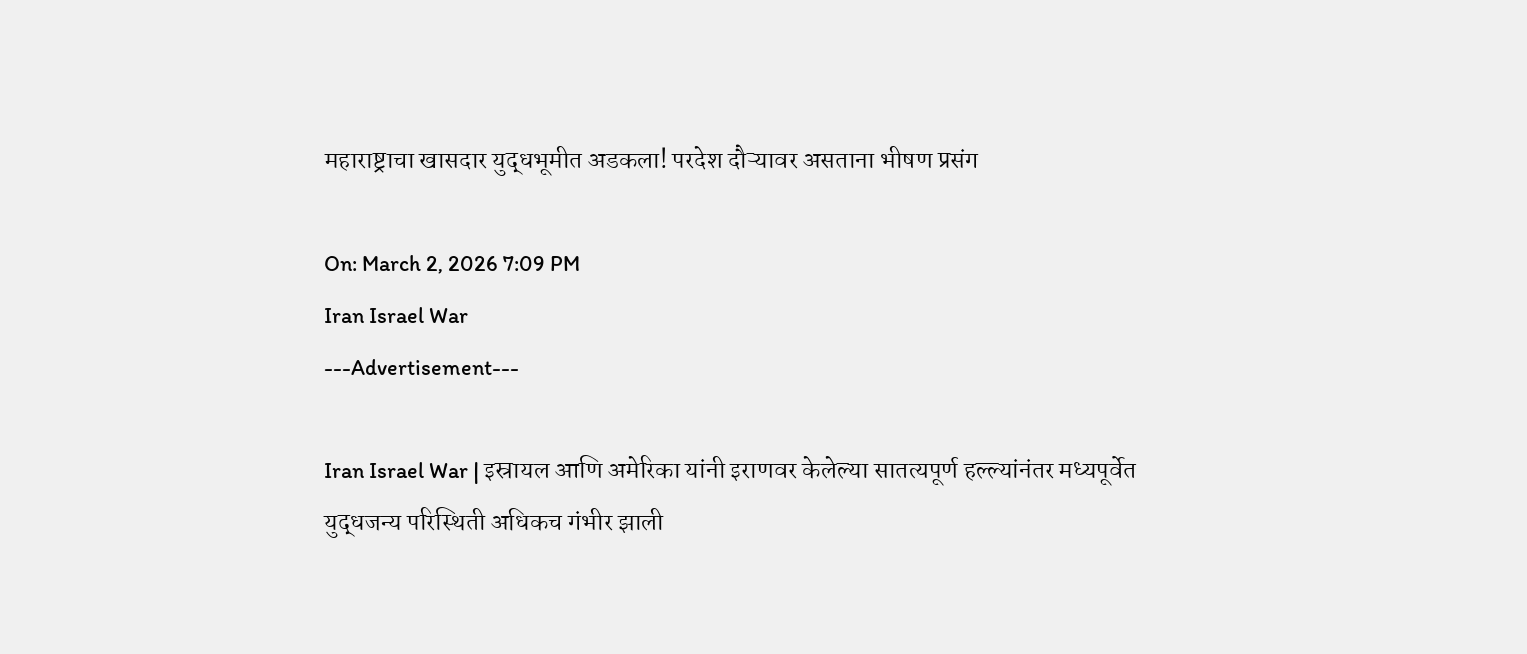महाराष्ट्राचा खासदार युद्धभूमीत अडकला! परदेश दौऱ्यावर असताना भीषण प्रसंग

On: March 2, 2026 7:09 PM
Iran Israel War
---Advertisement---

Iran Israel War | इस्रायल आणि अमेरिका यांनी इराणवर केलेल्या सातत्यपूर्ण हल्ल्यांनंतर मध्यपूर्वेत युद्धजन्य परिस्थिती अधिकच गंभीर झाली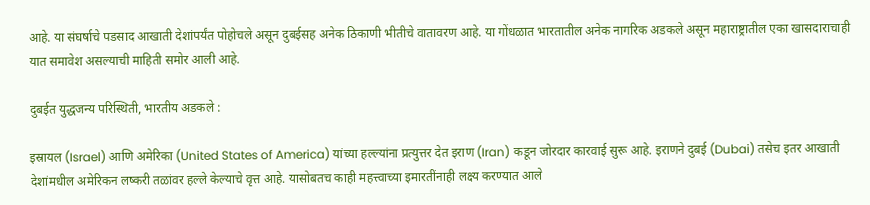आहे. या संघर्षाचे पडसाद आखाती देशांपर्यंत पोहोचले असून दुबईसह अनेक ठिकाणी भीतीचे वातावरण आहे. या गोंधळात भारतातील अनेक नागरिक अडकले असून महाराष्ट्रातील एका खासदाराचाही यात समावेश असल्याची माहिती समोर आली आहे.

दुबईत युद्धजन्य परिस्थिती, भारतीय अडकले :

इस्रायल (Israel) आणि अमेरिका (United States of America) यांच्या हल्ल्यांना प्रत्युत्तर देत इराण (Iran) कडून जोरदार कारवाई सुरू आहे. इराणने दुबई (Dubai) तसेच इतर आखाती देशांमधील अमेरिकन लष्करी तळांवर हल्ले केल्याचे वृत्त आहे. यासोबतच काही महत्त्वाच्या इमारतींनाही लक्ष्य करण्यात आले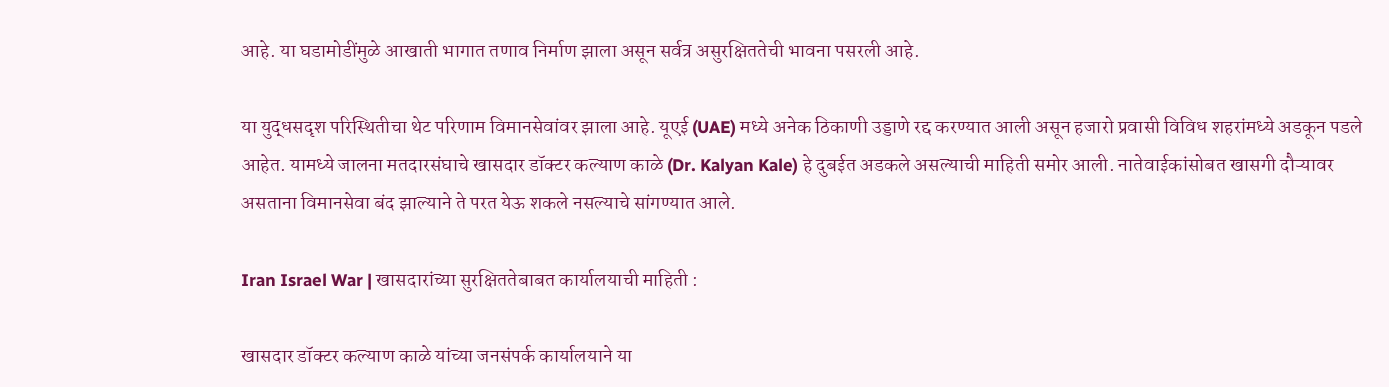आहे. या घडामोडींमुळे आखाती भागात तणाव निर्माण झाला असून सर्वत्र असुरक्षिततेची भावना पसरली आहे.

या युद्धसदृश परिस्थितीचा थेट परिणाम विमानसेवांवर झाला आहे. यूएई (UAE) मध्ये अनेक ठिकाणी उड्डाणे रद्द करण्यात आली असून हजारो प्रवासी विविध शहरांमध्ये अडकून पडले आहेत. यामध्ये जालना मतदारसंघाचे खासदार डॉक्टर कल्याण काळे (Dr. Kalyan Kale) हे दुबईत अडकले असल्याची माहिती समोर आली. नातेवाईकांसोबत खासगी दौऱ्यावर असताना विमानसेवा बंद झाल्याने ते परत येऊ शकले नसल्याचे सांगण्यात आले.

Iran Israel War | खासदारांच्या सुरक्षिततेबाबत कार्यालयाची माहिती :

खासदार डॉक्टर कल्याण काळे यांच्या जनसंपर्क कार्यालयाने या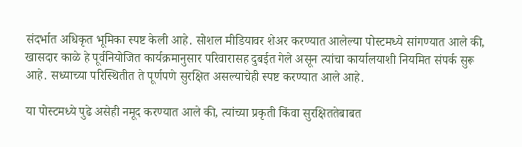संदर्भात अधिकृत भूमिका स्पष्ट केली आहे. सोशल मीडियावर शेअर करण्यात आलेल्या पोस्टमध्ये सांगण्यात आले की, खासदार काळे हे पूर्वनियोजित कार्यक्रमानुसार परिवारासह दुबईत गेले असून त्यांचा कार्यालयाशी नियमित संपर्क सुरू आहे. सध्याच्या परिस्थितीत ते पूर्णपणे सुरक्षित असल्याचेही स्पष्ट करण्यात आले आहे.

या पोस्टमध्ये पुढे असेही नमूद करण्यात आले की, त्यांच्या प्रकृती किंवा सुरक्षिततेबाबत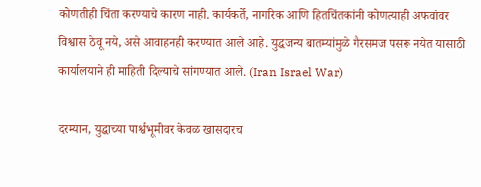कोणतीही चिंता करण्याचे कारण नाही. कार्यकर्ते, नागरिक आणि हितचिंतकांनी कोणत्याही अफवांवर विश्वास ठेवू नये, असे आवाहनही करण्यात आले आहे. युद्धजन्य बातम्यांमुळे गैरसमज पसरू नयेत यासाठी कार्यालयाने ही माहिती दिल्याचे सांगण्यात आले. (Iran Israel War)

दरम्यान, युद्धाच्या पार्श्वभूमीवर केवळ खासदारच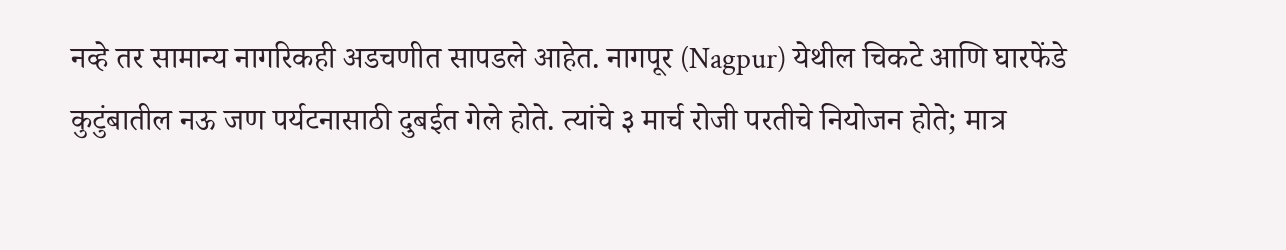नव्हे तर सामान्य नागरिकही अडचणीत सापडले आहेत. नागपूर (Nagpur) येथील चिकटे आणि घारफेंडे कुटुंबातील नऊ जण पर्यटनासाठी दुबईत गेले होते. त्यांचे ३ मार्च रोजी परतीचे नियोजन होते; मात्र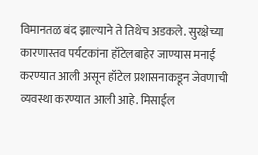विमानतळ बंद झाल्याने ते तिथेच अडकले. सुरक्षेच्या कारणास्तव पर्यटकांना हॉटेलबाहेर जाण्यास मनाई करण्यात आली असून हॉटेल प्रशासनाकडून जेवणाची व्यवस्था करण्यात आली आहे. मिसाईल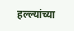हल्ल्यांच्या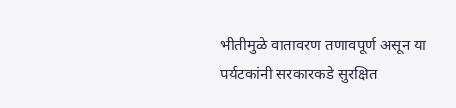भीतीमुळे वातावरण तणावपूर्ण असून या पर्यटकांनी सरकारकडे सुरक्षित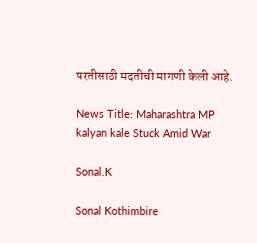परतीसाठी मदतीची मागणी केली आहे.

News Title: Maharashtra MP kalyan kale Stuck Amid War

Sonal.K

Sonal Kothimbire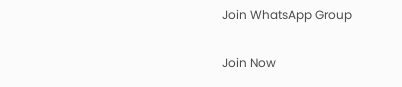Join WhatsApp Group

Join Now